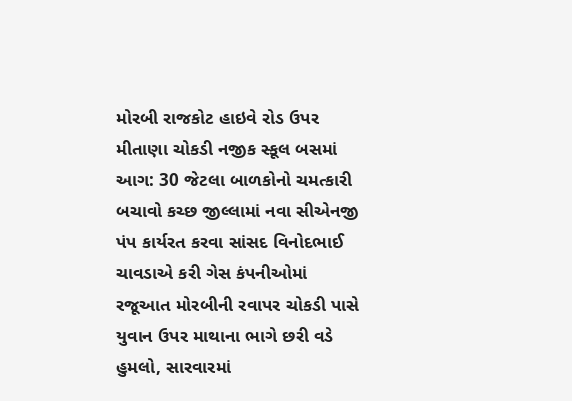મોરબી રાજકોટ હાઇવે રોડ ઉપર મીતાણા ચોકડી નજીક સ્કૂલ બસમાં આગ: 30 જેટલા બાળકોનો ચમત્કારી બચાવો કચ્છ જીલ્લામાં નવા સીએનજી પંપ કાર્યરત કરવા સાંસદ વિનોદભાઈ ચાવડાએ કરી ગેસ કંપનીઓમાં રજૂઆત મોરબીની રવાપર ચોકડી પાસે યુવાન ઉપર માથાના ભાગે છરી વડે હુમલો, સારવારમાં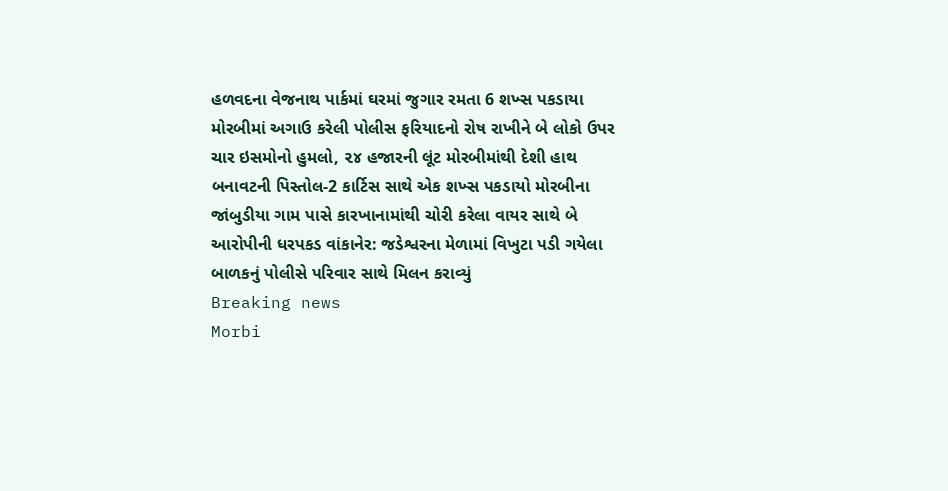હળવદના વેજનાથ પાર્કમાં ઘરમાં જુગાર રમતા 6 શખ્સ પકડાયા મોરબીમાં અગાઉ કરેલી પોલીસ ફરિયાદનો રોષ રાખીને બે લોકો ઉપર ચાર ઇસમોનો હુમલો, ૨૪ હજારની લૂંટ મોરબીમાંથી દેશી હાથ બનાવટની પિસ્તોલ-2 કાર્ટિસ સાથે એક શખ્સ પકડાયો મોરબીના જાંબુડીયા ગામ પાસે કારખાનામાંથી ચોરી કરેલા વાયર સાથે બે આરોપીની ધરપકડ વાંકાનેર: જડેશ્વરના મેળામાં વિખુટા પડી ગયેલા બાળકનું પોલીસે પરિવાર સાથે મિલન કરાવ્યું
Breaking news
Morbi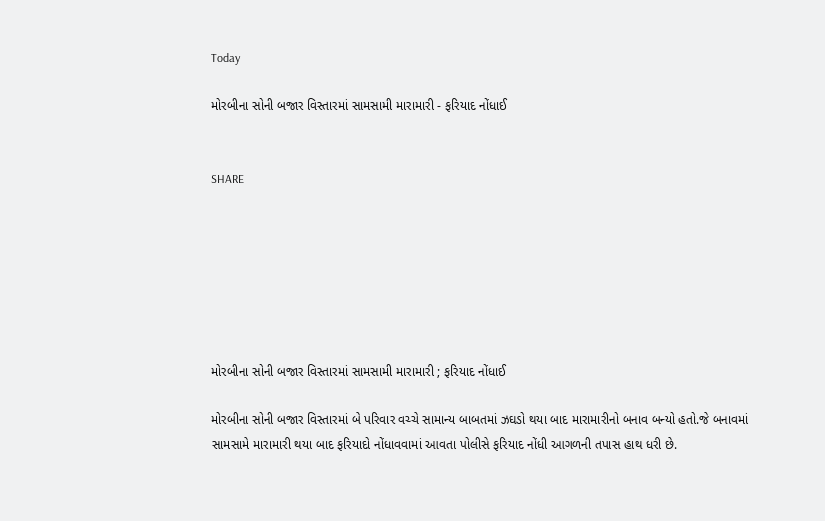Today

મોરબીના સોની બજાર વિસ્તારમાં સામસામી મારામારી - ફરિયાદ નોંધાઈ


SHARE







મોરબીના સોની બજાર વિસ્તારમાં સામસામી મારામારી ; ફરિયાદ નોંધાઈ

મોરબીના સોની બજાર વિસ્તારમાં બે પરિવાર વચ્ચે સામાન્ય બાબતમાં ઝઘડો થયા બાદ મારામારીનો બનાવ બન્યો હતો.જે બનાવમાં સામસામે મારામારી થયા બાદ ફરિયાદો નોંધાવવામાં આવતા પોલીસે ફરિયાદ નોંધી આગળની તપાસ હાથ ધરી છે.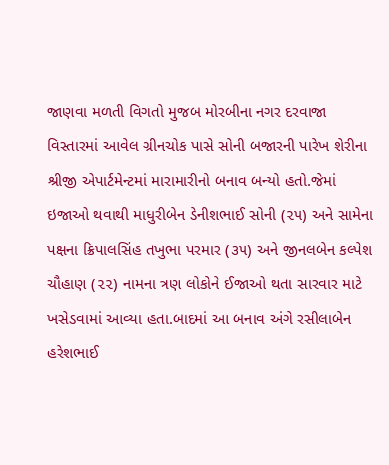જાણવા મળતી વિગતો મુજબ મોરબીના નગર દરવાજા વિસ્તારમાં આવેલ ગ્રીનચોક પાસે સોની બજારની પારેખ શેરીના શ્રીજી એપાર્ટમેન્ટમાં મારામારીનો બનાવ બન્યો હતો.જેમાં ઇજાઓ થવાથી માધુરીબેન ડેનીશભાઈ સોની (૨૫) અને સામેના પક્ષના ક્રિપાલસિંહ તખુભા પરમાર (૩૫) અને જીનલબેન કલ્પેશ ચૌહાણ (૨૨) નામના ત્રણ લોકોને ઈજાઓ થતા સારવાર માટે ખસેડવામાં આવ્યા હતા.બાદમાં આ બનાવ અંગે રસીલાબેન હરેશભાઈ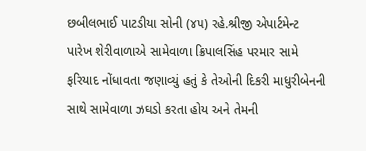છબીલભાઈ પાટડીયા સોની (૪૫) રહે.શ્રીજી એપાર્ટમેન્ટ પારેખ શેરીવાળાએ સામેવાળા ક્રિપાલસિંહ પરમાર સામે ફરિયાદ નોંધાવતા જણાવ્યું હતું કે તેઓની દિકરી માધુરીબેનની સાથે સામેવાળા ઝઘડો કરતા હોય અને તેમની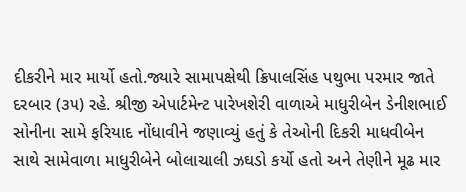દીકરીને માર માર્યો હતો.જ્યારે સામાપક્ષેથી ક્રિપાલસિંહ પથુભા પરમાર જાતે દરબાર (૩૫) રહે. શ્રીજી એપાર્ટમેન્ટ પારેખશેરી વાળાએ માધુરીબેન ડેનીશભાઈ સોનીના સામે ફરિયાદ નોંધાવીને જણાવ્યું હતું કે તેઓની દિકરી માધવીબેન સાથે સામેવાળા માધુરીબેને બોલાચાલી ઝઘડો કર્યો હતો અને તેણીને મૂઢ માર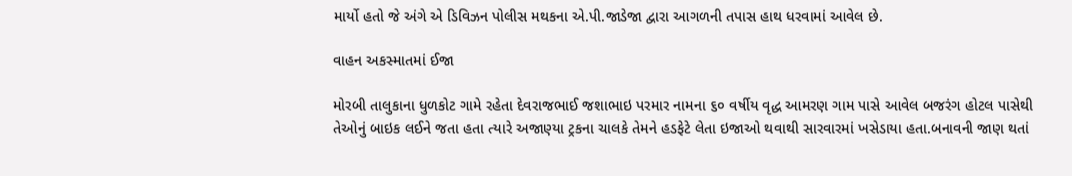માર્યો હતો જે અંગે એ ડિવિઝન પોલીસ મથકના એ.પી.જાડેજા દ્વારા આગળની તપાસ હાથ ધરવામાં આવેલ છે.

વાહન અકસ્માતમાં ઈજા

મોરબી તાલુકાના ધુળકોટ ગામે રહેતા દેવરાજભાઈ જશાભાઇ પરમાર નામના ૬૦ વર્ષીય વૃદ્ધ આમરણ ગામ પાસે આવેલ બજરંગ હોટલ પાસેથી તેઓનું બાઇક લઈને જતા હતા ત્યારે અજાણ્યા ટ્રકના ચાલકે તેમને હડફેટે લેતા ઇજાઓ થવાથી સારવારમાં ખસેડાયા હતા.બનાવની જાણ થતાં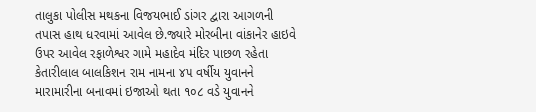તાલુકા પોલીસ મથકના વિજયભાઈ ડાંગર દ્વારા આગળની તપાસ હાથ ધરવામાં આવેલ છે.જ્યારે મોરબીના વાંકાનેર હાઇવે ઉપર આવેલ રફાળેશ્વર ગામે મહાદેવ મંદિર પાછળ રહેતા કેતારીલાલ બાલકિશન રામ નામના ૪૫ વર્ષીય યુવાનને મારામારીના બનાવમાં ઇજાઓ થતા ૧૦૮ વડે યુવાનને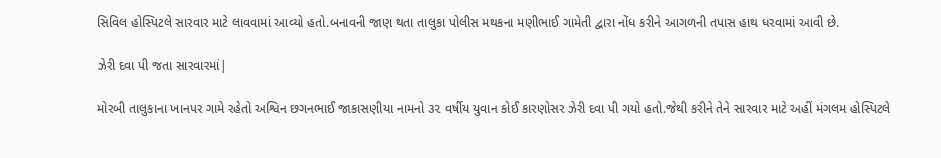સિવિલ હોસ્પિટલે સારવાર માટે લાવવામાં આવ્યો હતો.બનાવની જાણ થતા તાલુકા પોલીસ મથકના મણીભાઈ ગામેતી દ્વારા નોંધ કરીને આગળની તપાસ હાથ ધરવામાં આવી છે.

ઝેરી દવા પી જતા સારવારમાં|

મોરબી તાલુકાના ખાનપર ગામે રહેતો અશ્વિન છગનભાઈ જાકાસણીયા નામનો ૩૨ વર્ષીય યુવાન કોઈ કારણોસર ઝેરી દવા પી ગયો હતો.જેથી કરીને તેને સારવાર માટે અહીં મંગલમ હોસ્પિટલે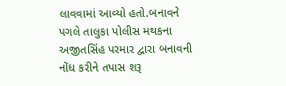લાવવામાં આવ્યો હતો.બનાવને પગલે તાલુકા પોલીસ મથકના અજીતસિંહ પરમાર દ્વારા બનાવની નોંધ કરીને તપાસ શરૂ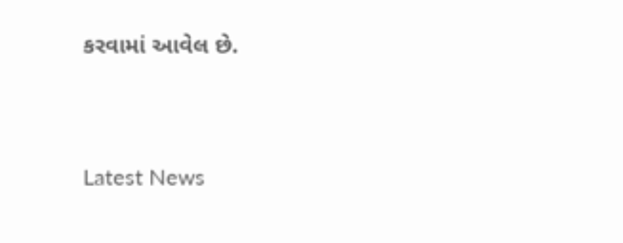કરવામાં આવેલ છે.




Latest News